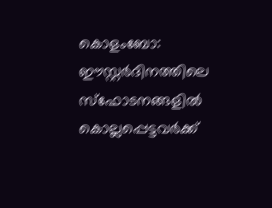കൊളംബോ: ഈസ്റ്റർദിനത്തിലെ സ്ഫോടനങ്ങളിൽ കൊല്ലപ്പെട്ടവർക്ക്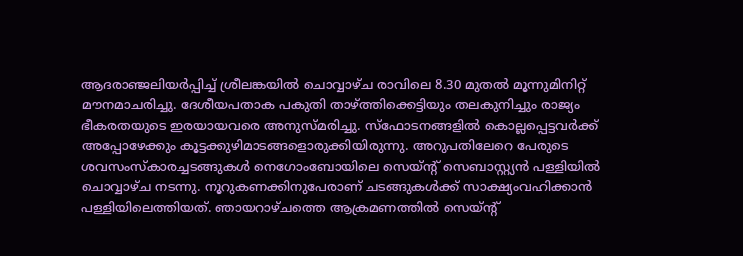ആദരാഞ്ജലിയർപ്പിച്ച് ശ്രീലങ്കയിൽ ചൊവ്വാഴ്ച രാവിലെ 8.30 മുതൽ മൂന്നുമിനിറ്റ് മൗനമാചരിച്ചു. ദേശീയപതാക പകുതി താഴ്ത്തിക്കെട്ടിയും തലകുനിച്ചും രാജ്യം ഭീകരതയുടെ ഇരയായവരെ അനുസ്മരിച്ചു. സ്ഫോടനങ്ങളിൽ കൊല്ലപ്പെട്ടവർക്ക് അപ്പോഴേക്കും കൂട്ടക്കുഴിമാടങ്ങളൊരുക്കിയിരുന്നു. അറുപതിലേറെ പേരുടെ ശവസംസ്കാരച്ചടങ്ങുകൾ നെഗോംബോയിലെ സെയ്ന്റ് സെബാസ്റ്റ്യൻ പള്ളിയിൽ ചൊവ്വാഴ്ച നടന്നു. നൂറുകണക്കിനുപേരാണ് ചടങ്ങുകൾക്ക് സാക്ഷ്യംവഹിക്കാൻ പള്ളിയിലെത്തിയത്. ഞായറാഴ്ചത്തെ ആക്രമണത്തിൽ സെയ്ന്റ്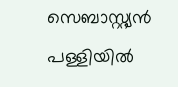സെബാസ്റ്റ്യൻ പള്ളിയിൽ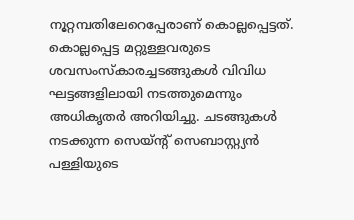നൂറ്റമ്പതിലേറെപ്പേരാണ് കൊല്ലപ്പെട്ടത്. കൊല്ലപ്പെട്ട മറ്റുള്ളവരുടെ ശവസംസ്കാരച്ചടങ്ങുകൾ വിവിധ ഘട്ടങ്ങളിലായി നടത്തുമെന്നും അധികൃതർ അറിയിച്ചു. ചടങ്ങുകൾ നടക്കുന്ന സെയ്ന്റ് സെബാസ്റ്റ്യൻ പള്ളിയുടെ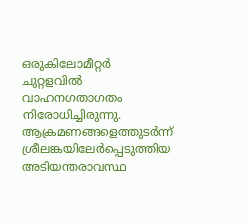ഒരുകിലോമീറ്റർ ചുറ്റളവിൽ വാഹനഗതാഗതം നിരോധിച്ചിരുന്നു. ആക്രമണങ്ങളെത്തുടർന്ന് ശ്രീലങ്കയിലേർപ്പെടുത്തിയ അടിയന്തരാവസ്ഥ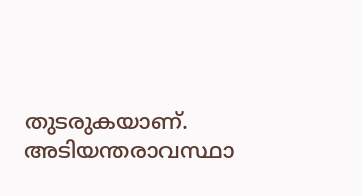തുടരുകയാണ്. അടിയന്തരാവസ്ഥാ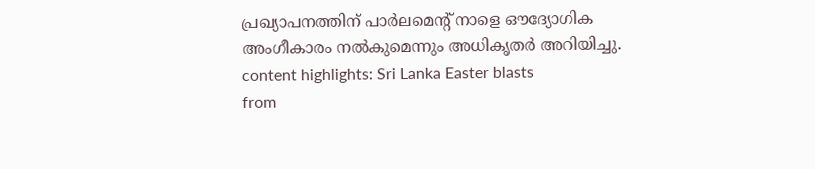പ്രഖ്യാപനത്തിന് പാർലമെന്റ് നാളെ ഔദ്യോഗിക അംഗീകാരം നൽകുമെന്നും അധികൃതർ അറിയിച്ചു. content highlights: Sri Lanka Easter blasts
from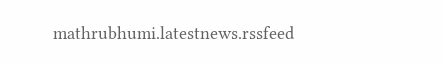mathrubhumi.latestnews.rssfeed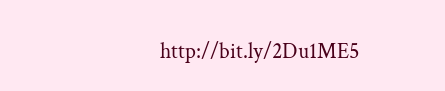http://bit.ly/2Du1ME5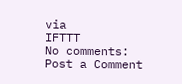via
IFTTT
No comments:
Post a Comment